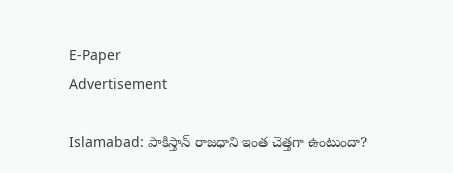E-Paper
Advertisement

Islamabad: పాకిస్తాన్ రాజధాని ఇంత చెత్తగా ఉంటుందా?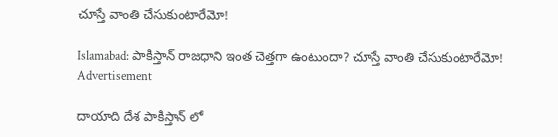చూస్తే వాంతి చేసుకుంటారేమో!

Islamabad: పాకిస్తాన్ రాజధాని ఇంత చెత్తగా ఉంటుందా? చూస్తే వాంతి చేసుకుంటారేమో!
Advertisement

దాయాది దేశ పాకిస్తాన్ లో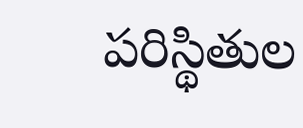పరిస్థితుల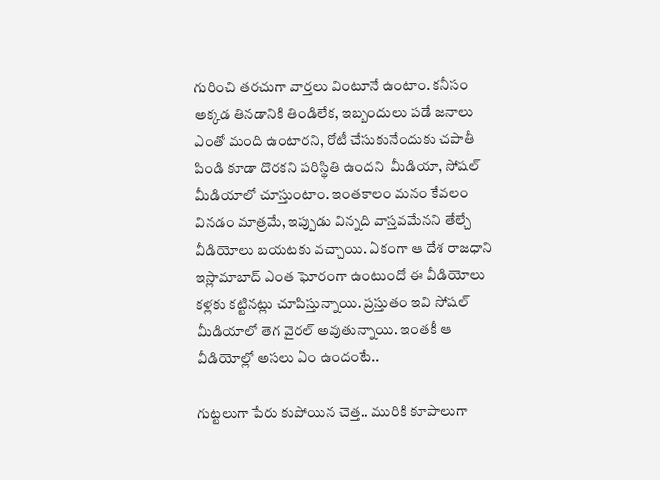గురించి తరచుగా వార్తలు వింటూనే ఉంటాం. కనీసం అక్కడ తినడానికి తిండిలేక, ఇబ్బందులు పడే జనాలు ఎంతో మంది ఉంటారని, రోటీ చేసుకునేందుకు చపాతీ పిండి కూడా దొరకని పరిస్థితి ఉందని  మీడియా, సోషల్ మీడియాలో చూస్తుంటాం. ఇంతకాలం మనం కేవలం వినడం మాత్రమే, ఇప్పుడు విన్నది వాస్తవమేనని తేల్చే వీడియోలు బయటకు వచ్చాయి. ఏకంగా ఆ దేశ రాజధాని ఇస్లామాబాద్ ఎంత ఘోరంగా ఉంటుందో ఈ వీడియోలు కళ్లకు కట్టినట్లు చూపిస్తున్నాయి. ప్రస్తుతం ఇవి సోషల్ మీడియాలో తెగ వైరల్ అవుతున్నాయి. ఇంతకీ ఆ వీడియోల్లో అసలు ఏం ఉందంటే..

గుట్టలుగా పేరు కుపోయిన చెత్త.. మురికి కూపాలుగా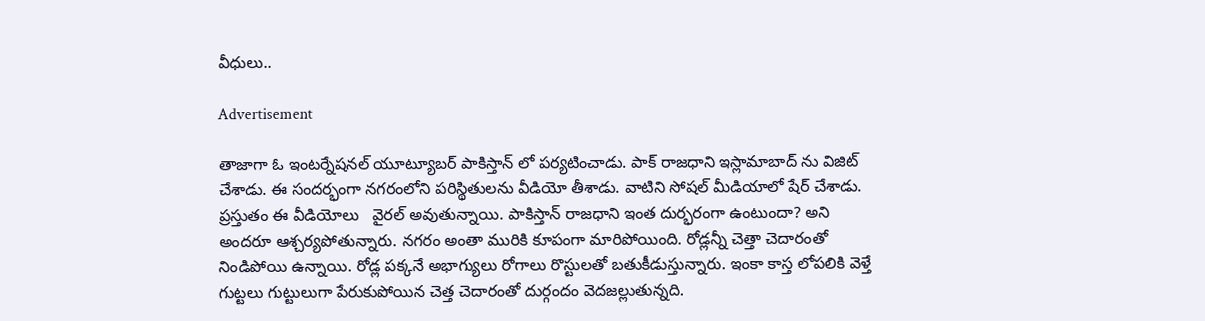వీధులు..

Advertisement

తాజాగా ఓ ఇంటర్నేషనల్ యూట్యూబర్ పాకిస్తాన్ లో పర్యటించాడు. పాక్ రాజధాని ఇస్లామాబాద్ ను విజిట్ చేశాడు. ఈ సందర్భంగా నగరంలోని పరిస్థితులను వీడియో తీశాడు. వాటిని సోషల్ మీడియాలో షేర్ చేశాడు. ప్రస్తుతం ఈ వీడియోలు   వైరల్ అవుతున్నాయి. పాకిస్తాన్ రాజధాని ఇంత దుర్భరంగా ఉంటుందా? అని అందరూ ఆశ్చర్యపోతున్నారు. నగరం అంతా మురికి కూపంగా మారిపోయింది. రోడ్లన్నీ చెత్తా చెదారంతో నిండిపోయి ఉన్నాయి. రోడ్ల పక్కనే అభాగ్యులు రోగాలు రొస్టులతో బతుకీడుస్తున్నారు. ఇంకా కాస్త లోపలికి వెళ్తే గుట్టలు గుట్టులుగా పేరుకుపోయిన చెత్త చెదారంతో దుర్గందం వెదజల్లుతున్నది.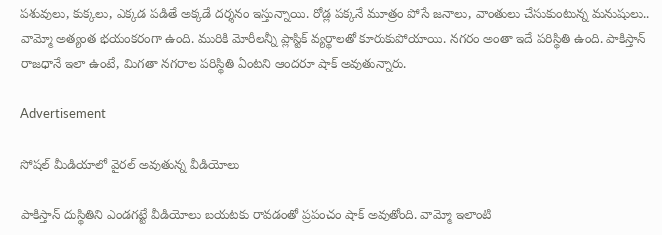పశువులు, కుక్కలు, ఎక్కడ పడితే అక్కడే దర్శనం ఇస్తున్నాయి. రోడ్ల పక్కనే మూత్రం పోసే జనాలు, వాంతులు చేసుకుంటున్న మనుషులు.. వామ్మో అత్యంత భయంకరంగా ఉంది. మురికి మోరీలన్నీ ప్లాస్టిక్ వ్యర్థాలతో కూరుకుపోయాయి. నగరం అంతా ఇదే పరిస్థితి ఉంది. పాకిస్తాన్ రాజధానే ఇలా ఉంటే, మిగతా నగరాల పరిస్థితి ఏంటని ఆందరూ షాక్ అవుతున్నారు.

Advertisement

సోషల్ మీడియాలో వైరల్ అవుతున్న వీడియోలు

పాకిస్తాన్ దుస్థితిని ఎండగట్టే వీడియోలు బయటకు రావడంతో ప్రపంచం షాక్ అవుతోంది. వామ్మో ఇలాంటి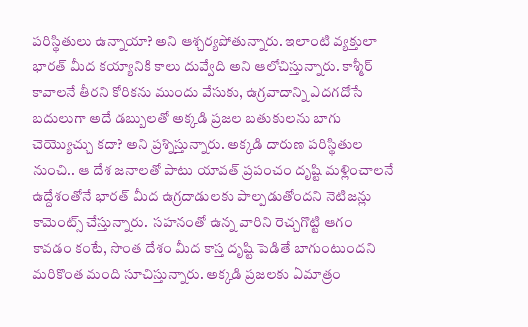పరిస్థితులు ఉన్నాయా? అని ఆశ్చర్యపోతున్నారు. ఇలాంటి వ్యక్తులా భారత్ మీద కయ్యానికి కాలు దువ్వేది అని ఆలోచిస్తున్నారు. కాశ్మీర్ కావాలనే తీరని కోరికను ముందు వేసుకు, ఉగ్రవాదాన్ని ఎదగదోసే బదులుగా అదే డబ్బులతో అక్కడి ప్రజల బతుకులను బాగు చెయ్యొచ్చు కదా? అని ప్రశ్నిస్తున్నారు. అక్కడి దారుణ పరిస్థితుల నుంచి.. ఆ దేశ జనాలతో పాటు యావత్ ప్రపంచం దృష్టి మళ్లించాలనే ఉద్దేశంతోనే భారత్ మీద ఉగ్రదాడులకు పాల్పడుతోందని నెటిజన్లు కామెంట్స్ చేస్తున్నారు.  సహనంతో ఉన్న వారిని రెచ్చగొట్టి ఆగం కావడం కంటే, సొంత దేశం మీద కాస్త దృష్టి పెడితే బాగుంటుందని మరికొంత మంది సూచిస్తున్నారు. అక్కడి ప్రజలకు ఏమాత్రం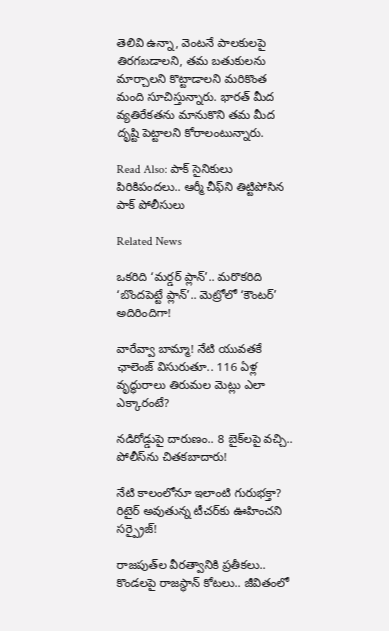తెలివి ఉన్నా, వెంటనే పాలకులపై తిరగబడాలని, తమ బతుకులను మార్చాలని కొట్టాడాలని మరికొంత మంది సూచిస్తున్నారు. భారత్ మీద వ్యతిరేకతను మానుకొని తమ మీద దృష్టి పెట్టాలని కోరాలంటున్నారు.

Read Also: పాక్ సైనికులు పిరికిపందలు.. ఆర్మీ చీఫ్‌ని తిట్టిపోసిన పాక్ పోలీసులు

Related News

ఒకరిది ‘మర్డర్ ప్లాన్’.. మరొకరిది ‘బొందపెట్టే ప్లాన్’.. మెట్రోలో ‘కౌంటర్’ అదిరిందిగా!

వారేవ్వా బామ్మా! నేటి యువతకే ఛాలెంజ్ విసురుతూ.. 116 ఏళ్ల వృద్ధురాలు తిరుమల మెట్లు ఎలా ఎక్కారంటే?

నడిరోడ్డుపై దారుణం.. 8 బైక్‌లపై వచ్చి.. పోలీస్‌ను చితకబాదారు!

నేటి కాలంలోనూ ఇలాంటి గురుభక్తా? రిటైర్ అవుతున్న టీచర్‌కు ఊహించని సర్ప్రైజ్!

రాజపుత్‌ల వీరత్వానికి ప్రతీకలు.. కొండలపై రాజస్థాన్ కోటలు.. జీవితంలో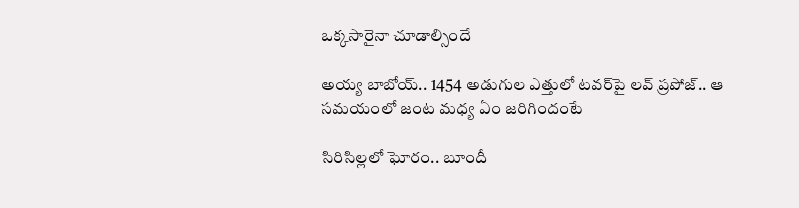ఒక్కసారైనా చూడాల్సిందే

అయ్య బాబోయ్.. 1454 అడుగుల ఎత్తులో టవర్‌పై లవ్‌ ప్రపోజ్‌.. ఆ సమయంలో జంట మధ్య ఏం జరిగిందంటే

సిరిసిల్లలో ఘోరం.. బూందీ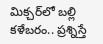మిక్చర్‌లో బల్లి కళేబరం.. ప్రశ్నిస్తే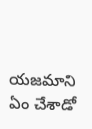యజమాని ఏం చేశాడో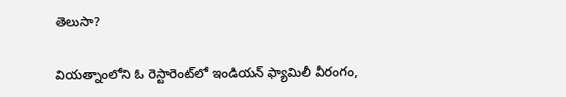తెలుసా?

వియత్నాంలోని ఓ రెస్టారెంట్‌లో ఇండియన్ ఫ్యామిలీ వీరంగం,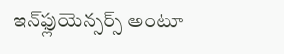ఇన్‌ఫ్లుయెన్సర్స్ అంటూ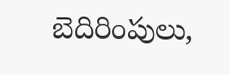బెదిరింపులు,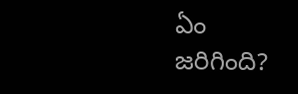ఏం జరిగింది?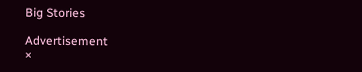Big Stories

Advertisement
×